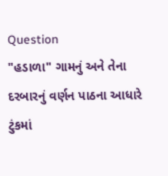Question
"હડાળા" ગામનું અને તેના દરબારનું વર્ણન પાઠના આધારે ટુંકમાં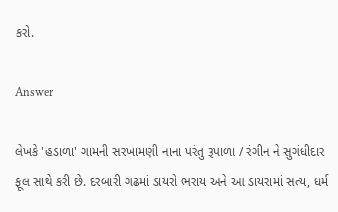કરો.

Answer

લેખકે 'હડાળા' ગામની સરખામણી નાના પરંતુ રૂપાળા / રંગીન ને સુગંધીદાર ફૂલ સાથે કરી છે. દરબારી ગઢમાં ડાયરો ભરાય અને આ ડાયરામાં સત્ય, ધર્મ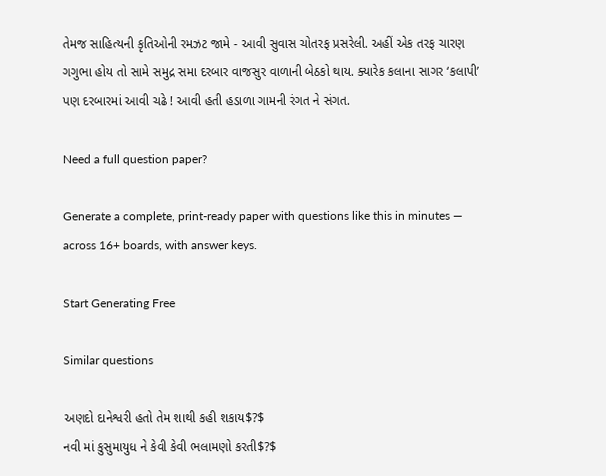તેમજ સાહિત્યની કૃતિઓની રમઝટ જામે - આવી સુવાસ ચોતરફ પ્રસરેલી. અહીં એક તરફ ચારણ ગગુભા હોય તો સામે સમુદ્ર સમા દરબાર વાજસુર વાળાની બેઠકો થાય. ક્યારેક કલાના સાગર ‘કલાપી’ પણ દરબારમાં આવી ચઢે ! આવી હતી હડાળા ગામની રંગત ને સંગત.

Need a full question paper?

Generate a complete, print-ready paper with questions like this in minutes — across 16+ boards, with answer keys.

Start Generating Free

Similar questions

અણદો દાનેશ્વરી હતો તેમ શાથી કહી શકાય$?$
નવી માં કુસુમાયુધ ને કેવી કેવી ભલામણો કરતી$?$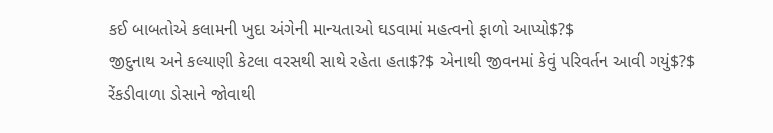કઈ બાબતોએ કલામની ખુદા અંગેની માન્યતાઓ ઘડવામાં મહત્વનો ફાળો આપ્યો$?$
જીદુનાથ અને કલ્યાણી કેટલા વરસથી સાથે રહેતા હતા$?$ એનાથી જીવનમાં કેવું પરિવર્તન આવી ગયું$?$
રેંકડીવાળા ડોસાને જોવાથી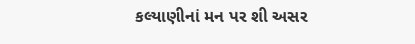કલ્યાણીનાં મન પર શી અસર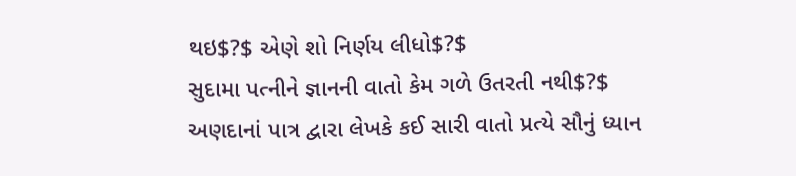થઇ$?$ એણે શો નિર્ણય લીધો$?$
સુદામા પત્નીને જ્ઞાનની વાતો કેમ ગળે ઉતરતી નથી$?$
અણદાનાં પાત્ર દ્વારા લેખકે કઈ સારી વાતો પ્રત્યે સૌનું ધ્યાન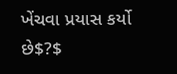ખેંચવા પ્રયાસ કર્યો છે$?$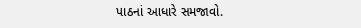પાઠનાં આધારે સમજાવો.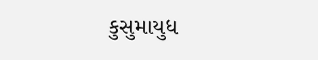કુસુમાયુધ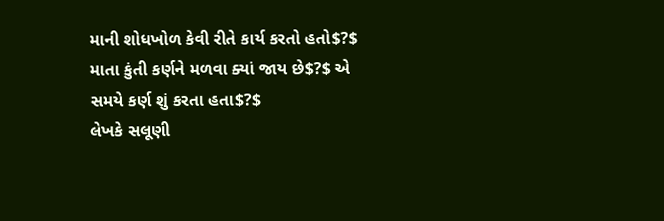માની શોધખોળ કેવી રીતે કાર્ય કરતો હતો$?$
માતા કુંતી કર્ણને મળવા ક્યાં જાય છે$?$ એ સમયે કર્ણ શું કરતા હતા$?$
લેખકે સલૂણી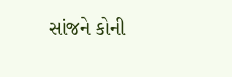સાંજને કોની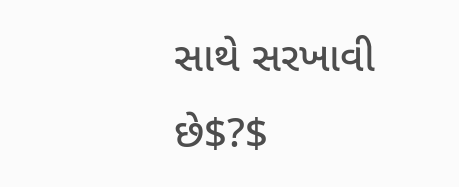સાથે સરખાવી છે$?$